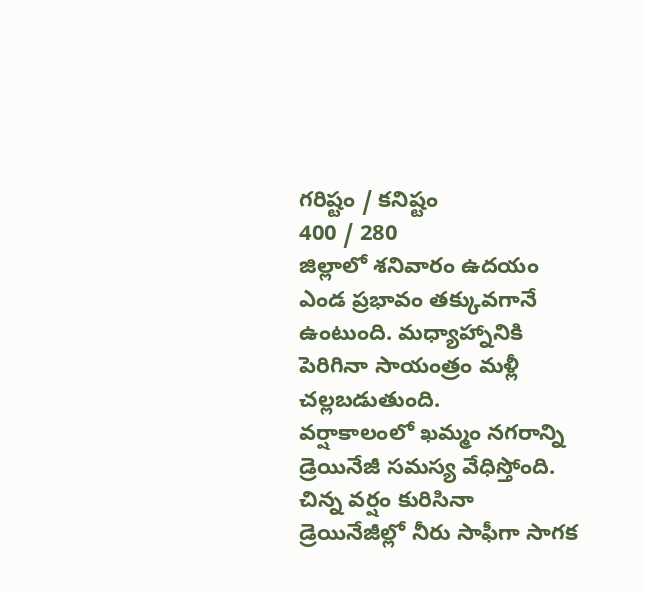గరిష్టం / కనిష్టం
400 / 280
జిల్లాలో శనివారం ఉదయం ఎండ ప్రభావం తక్కువగానే ఉంటుంది. మధ్యాహ్నానికి పెరిగినా సాయంత్రం మళ్లీ చల్లబడుతుంది.
వర్షాకాలంలో ఖమ్మం నగరాన్ని డ్రెయినేజీ సమస్య వేధిస్తోంది. చిన్న వర్షం కురిసినా డ్రెయినేజీల్లో నీరు సాఫీగా సాగక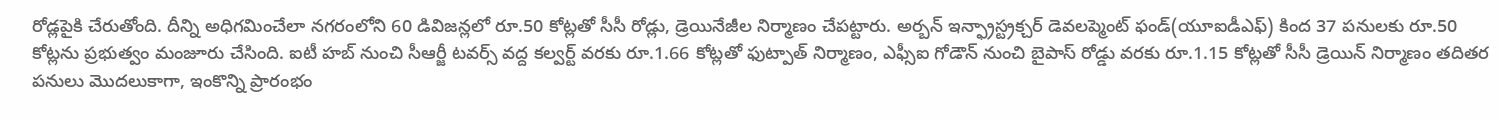రోడ్లపైకి చేరుతోంది. దీన్ని అధిగమించేలా నగరంలోని 60 డివిజన్లలో రూ.50 కోట్లతో సీసీ రోడ్లు, డ్రెయినేజీల నిర్మాణం చేపట్టారు. అర్బన్ ఇన్ఫ్రాస్ట్రక్చర్ డెవలప్మెంట్ ఫండ్(యూఐడీఎఫ్) కింద 37 పనులకు రూ.50 కోట్లను ప్రభుత్వం మంజూరు చేసింది. ఐటీ హబ్ నుంచి సీఆర్జీ టవర్స్ వద్ద కల్వర్ట్ వరకు రూ.1.66 కోట్లతో ఫుట్పాత్ నిర్మాణం, ఎఫ్సీఐ గోడౌన్ నుంచి బైపాస్ రోడ్డు వరకు రూ.1.15 కోట్లతో సీసీ డ్రెయిన్ నిర్మాణం తదితర పనులు మొదలుకాగా, ఇంకొన్ని ప్రారంభం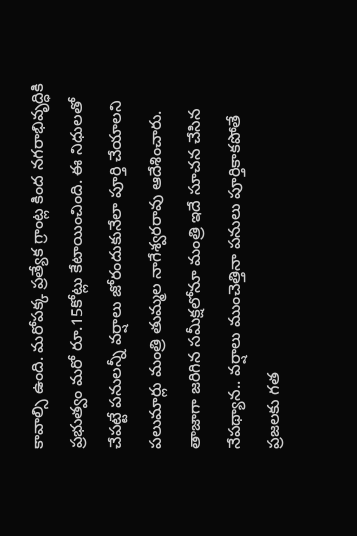కావాల్సి ఉంది. మరోపక్క ప్రత్యేక గ్రాంట్ల కింద నగరాభివృద్ధికి ప్రభుత్వం మరో రూ.15కోట్లు కేటాయించింది. ఈ నిధులతో చేపట్టే పనులన్నీ వర్షాలు జోరందుకునేలా పూర్తి చేయాలని పలుమార్లు మంత్రి తుమ్మల నాగేశ్వరరావు ఆదేశించారు. తాజాగా జరిగిన సమీక్షలోనూ మంత్రి ఇదే సూచన చేసిన నేపథ్యాన.. వర్షాలు ముంచెత్తినా పనులు పూర్తికాకపోతే ప్రజలకు గత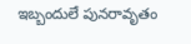ఇబ్బందులే పునరావృతం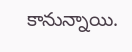కానున్నాయి.